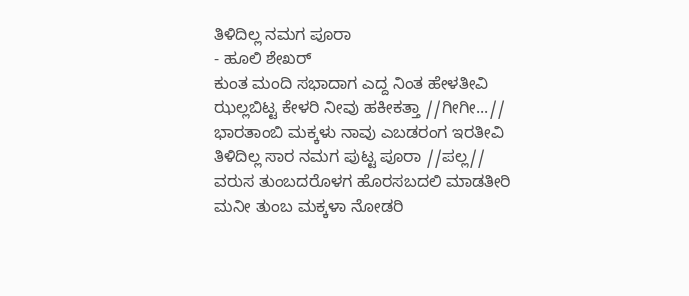ತಿಳಿದಿಲ್ಲ ನಮಗ ಪೂರಾ
- ಹೂಲಿ ಶೇಖರ್
ಕುಂತ ಮಂದಿ ಸಭಾದಾಗ ಎದ್ದ ನಿಂತ ಹೇಳತೀವಿ
ಝಲ್ಲಬಿಟ್ಟ ಕೇಳರಿ ನೀವು ಹಕೀಕತ್ತಾ //ಗೀಗೀ...//
ಭಾರತಾಂಬಿ ಮಕ್ಕಳು ನಾವು ಎಬಡರಂಗ ಇರತೀವಿ
ತಿಳಿದಿಲ್ಲ ಸಾರ ನಮಗ ಪುಟ್ಟ ಪೂರಾ //ಪಲ್ಲ//
ವರುಸ ತುಂಬದರೊಳಗ ಹೊರಸಬದಲಿ ಮಾಡತೀರಿ
ಮನೀ ತುಂಬ ಮಕ್ಕಳಾ ನೋಡರಿ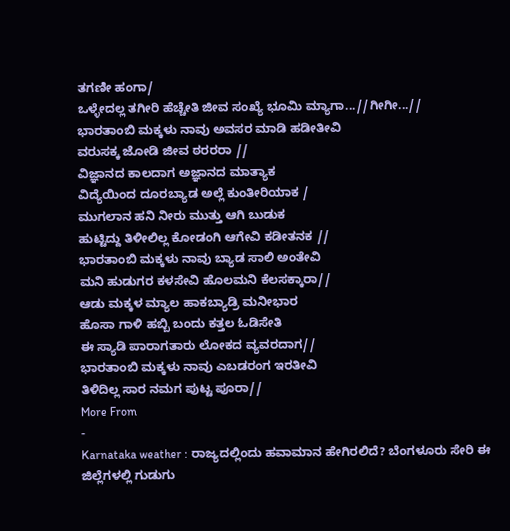ತಗಣೀ ಹಂಗಾ/
ಒಳ್ಳೇದಲ್ಲ ತಗೀರಿ ಹೆಚ್ಚೇತಿ ಜೀವ ಸಂಖ್ಯೆ ಭೂಮಿ ಮ್ಯಾಗಾ...//ಗೀಗೀ...//
ಭಾರತಾಂಬಿ ಮಕ್ಕಳು ನಾವು ಅವಸರ ಮಾಡಿ ಹಡೀತೀವಿ
ವರುಸಕ್ಕ ಜೋಡಿ ಜೀವ ಠರರರಾ //
ವಿಜ್ಞಾನದ ಕಾಲದಾಗ ಅಜ್ಞಾನದ ಮಾತ್ಯಾಕ
ವಿದ್ಯೆಯಿಂದ ದೂರಬ್ಯಾಡ ಅಲ್ಲೆ ಕುಂತೀರಿಯಾಕ /
ಮುಗಲಾನ ಹನಿ ನೀರು ಮುತ್ತು ಆಗಿ ಬುಡುಕ
ಹುಟ್ಟಿದ್ದು ತಿಳೀಲಿಲ್ಲ ಕೋಡಂಗಿ ಆಗೇವಿ ಕಡೀತನಕ //
ಭಾರತಾಂಬಿ ಮಕ್ಕಳು ನಾವು ಬ್ಯಾಡ ಸಾಲಿ ಅಂತೇವಿ
ಮನಿ ಹುಡುಗರ ಕಳಸೇವಿ ಹೊಲಮನಿ ಕೆಲಸಕ್ಕಾರಾ//
ಆಡು ಮಕ್ಕಳ ಮ್ಯಾಲ ಹಾಕಬ್ಯಾಡ್ರಿ ಮನೀಭಾರ
ಹೊಸಾ ಗಾಳಿ ಹಬ್ಬಿ ಬಂದು ಕತ್ತಲ ಓಡಿಸೇತಿ
ಈ ಸ್ಯಾಡಿ ಪಾರಾಗತಾರು ಲೋಕದ ವ್ಯವರದಾಗ//
ಭಾರತಾಂಬಿ ಮಕ್ಕಳು ನಾವು ಎಬಡರಂಗ ಇರತೀವಿ
ತಿಳಿದಿಲ್ಲ ಸಾರ ನಮಗ ಪುಟ್ಟ ಪೂರಾ//
More From
-
Karnataka weather : ರಾಜ್ಯದಲ್ಲಿಂದು ಹವಾಮಾನ ಹೇಗಿರಲಿದೆ? ಬೆಂಗಳೂರು ಸೇರಿ ಈ ಜಿಲ್ಲೆಗಳಲ್ಲಿ ಗುಡುಗು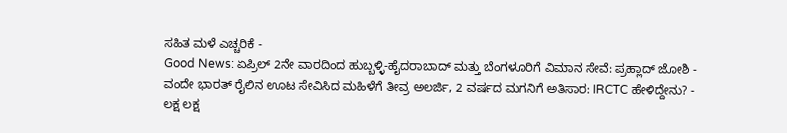ಸಹಿತ ಮಳೆ ಎಚ್ಚರಿಕೆ -
Good News: ಏಪ್ರಿಲ್ 2ನೇ ವಾರದಿಂದ ಹುಬ್ಬಳ್ಳಿ-ಹೈದರಾಬಾದ್ ಮತ್ತು ಬೆಂಗಳೂರಿಗೆ ವಿಮಾನ ಸೇವೆ: ಪ್ರಹ್ಲಾದ್ ಜೋಶಿ -
ವಂದೇ ಭಾರತ್ ರೈಲಿನ ಊಟ ಸೇವಿಸಿದ ಮಹಿಳೆಗೆ ತೀವ್ರ ಅಲರ್ಜಿ, 2 ವರ್ಷದ ಮಗನಿಗೆ ಅತಿಸಾರ: IRCTC ಹೇಳಿದ್ದೇನು? -
ಲಕ್ಷ ಲಕ್ಷ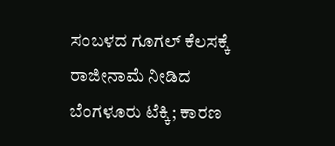ಸಂಬಳದ ಗೂಗಲ್ ಕೆಲಸಕ್ಕೆ ರಾಜೀನಾಮೆ ನೀಡಿದ ಬೆಂಗಳೂರು ಟೆಕ್ಕಿ; ಕಾರಣ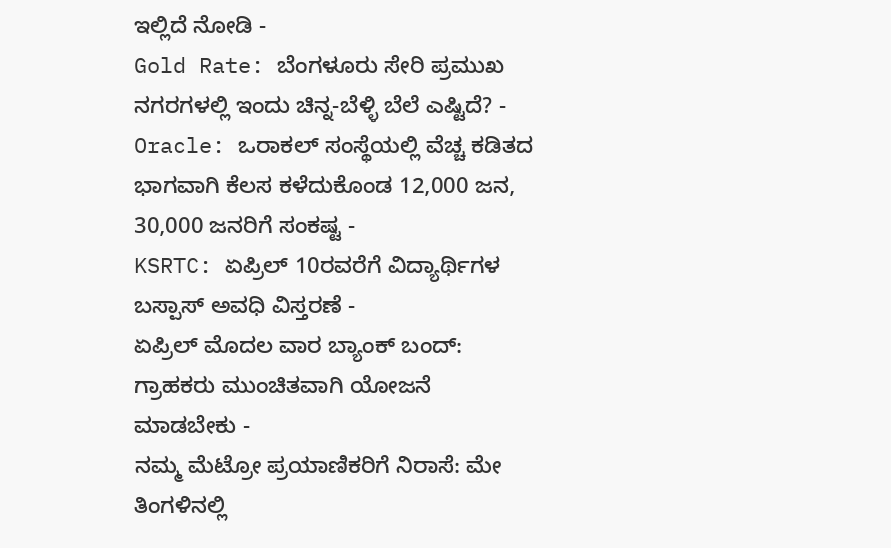ಇಲ್ಲಿದೆ ನೋಡಿ -
Gold Rate: ಬೆಂಗಳೂರು ಸೇರಿ ಪ್ರಮುಖ ನಗರಗಳಲ್ಲಿ ಇಂದು ಚಿನ್ನ-ಬೆಳ್ಳಿ ಬೆಲೆ ಎಷ್ಟಿದೆ? -
Oracle: ಒರಾಕಲ್ ಸಂಸ್ಥೆಯಲ್ಲಿ ವೆಚ್ಚ ಕಡಿತದ ಭಾಗವಾಗಿ ಕೆಲಸ ಕಳೆದುಕೊಂಡ 12,000 ಜನ, 30,000 ಜನರಿಗೆ ಸಂಕಷ್ಟ -
KSRTC: ಏಪ್ರಿಲ್ 10ರವರೆಗೆ ವಿದ್ಯಾರ್ಥಿಗಳ ಬಸ್ಪಾಸ್ ಅವಧಿ ವಿಸ್ತರಣೆ -
ಏಪ್ರಿಲ್ ಮೊದಲ ವಾರ ಬ್ಯಾಂಕ್ ಬಂದ್: ಗ್ರಾಹಕರು ಮುಂಚಿತವಾಗಿ ಯೋಜನೆ ಮಾಡಬೇಕು -
ನಮ್ಮ ಮೆಟ್ರೋ ಪ್ರಯಾಣಿಕರಿಗೆ ನಿರಾಸೆ: ಮೇ ತಿಂಗಳಿನಲ್ಲಿ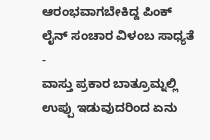ಆರಂಭವಾಗಬೇಕಿದ್ದ ಪಿಂಕ್ ಲೈನ್ ಸಂಚಾರ ವಿಳಂಬ ಸಾಧ್ಯತೆ -
ವಾಸ್ತು ಪ್ರಕಾರ ಬಾತ್ರೂಮ್ನಲ್ಲಿ ಉಪ್ಪು ಇಡುವುದರಿಂದ ಏನು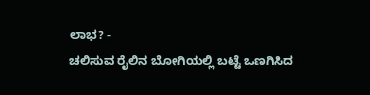ಲಾಭ? -
ಚಲಿಸುವ ರೈಲಿನ ಬೋಗಿಯಲ್ಲಿ ಬಟ್ಟೆ ಒಣಗಿಸಿದ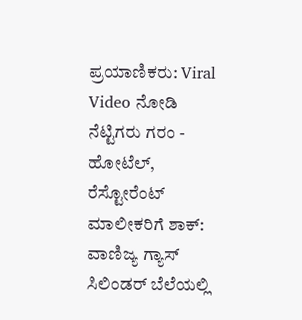ಪ್ರಯಾಣಿಕರು: Viral Video ನೋಡಿ ನೆಟ್ಟಿಗರು ಗರಂ -
ಹೋಟೆಲ್, ರೆಸ್ಟೋರೆಂಟ್ ಮಾಲೀಕರಿಗೆ ಶಾಕ್: ವಾಣಿಜ್ಯ ಗ್ಯಾಸ್ ಸಿಲಿಂಡರ್ ಬೆಲೆಯಲ್ಲಿ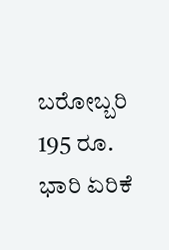ಬರೋಬ್ಬರಿ 195 ರೂ. ಭಾರಿ ಏರಿಕೆ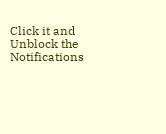Click it and Unblock the Notifications